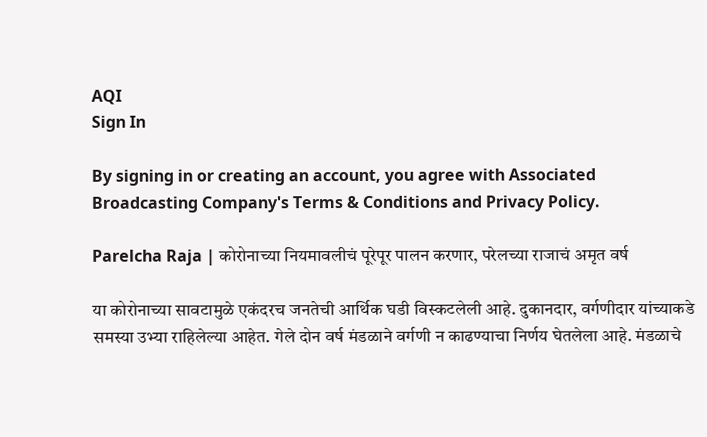AQI
Sign In

By signing in or creating an account, you agree with Associated Broadcasting Company's Terms & Conditions and Privacy Policy.

Parelcha Raja | कोरोनाच्या नियमावलीचं पूरेपूर पालन करणार, परेलच्या राजाचं अमृत वर्ष

या कोरोनाच्या सावटामुळे एकंदरच जनतेची आर्थिक घडी विस्कटलेली आहे. दुकानदार, वर्गणीदार यांच्याकडे समस्या उभ्या राहिलेल्या आहेत. गेले दोन वर्ष मंडळाने वर्गणी न काढण्याचा निर्णय घेतलेला आहे. मंडळाचे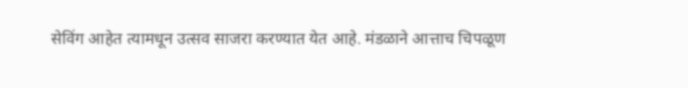सेविंग आहेत त्यामधून उत्सव साजरा करण्यात येत आहे. मंडळाने आत्ताच चिपळूण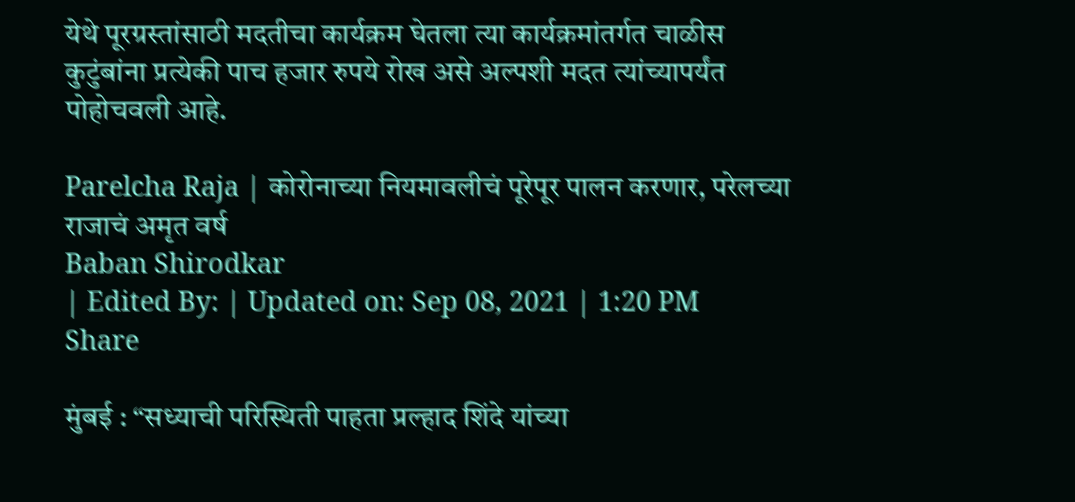येथे पूरग्रस्तांसाठी मदतीचा कार्यक्रम घेतला त्या कार्यक्रमांतर्गत चाळीस कुटुंबांना प्रत्येकी पाच हजार रुपये रोख असे अल्पशी मदत त्यांच्यापर्यंत पोहोचवली आहे.

Parelcha Raja | कोरोनाच्या नियमावलीचं पूरेपूर पालन करणार, परेलच्या राजाचं अमृत वर्ष
Baban Shirodkar
| Edited By: | Updated on: Sep 08, 2021 | 1:20 PM
Share

मुंबई : “सध्याची परिस्थिती पाहता प्रल्हाद शिंदे यांच्या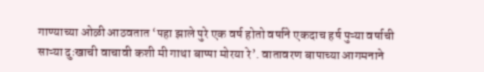गाण्याच्या ओळी आठवतात ‘पहा झाले पुरे एक वर्ष होतो वर्षाने एकदाच हर्ष पुऱ्या वर्षाची साऱ्या दुःखाची वाचावी कशी मी गाथा बाप्पा मोरया रे’. वातावरण बापाच्या आगमनाने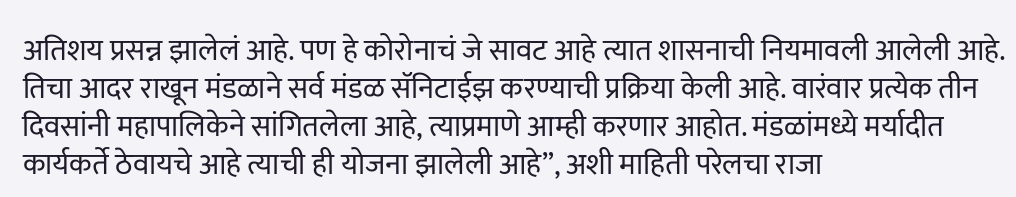अतिशय प्रसन्न झालेलं आहे. पण हे कोरोनाचं जे सावट आहे त्यात शासनाची नियमावली आलेली आहे. तिचा आदर राखून मंडळाने सर्व मंडळ सॅनिटाईझ करण्याची प्रक्रिया केली आहे. वारंवार प्रत्येक तीन दिवसांनी महापालिकेने सांगितलेला आहे, त्याप्रमाणे आम्ही करणार आहोत. मंडळांमध्ये मर्यादीत कार्यकर्ते ठेवायचे आहे त्याची ही योजना झालेली आहे”, अशी माहिती परेलचा राजा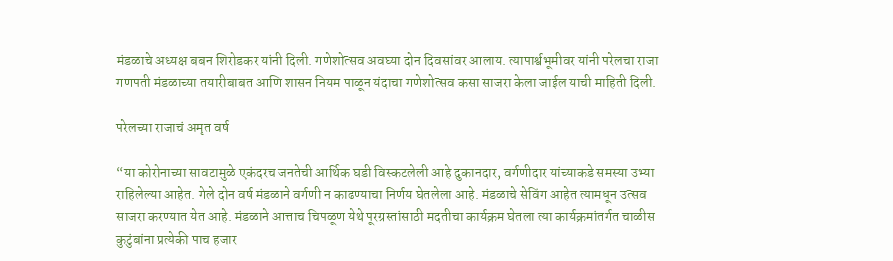मंडळाचे अध्यक्ष बबन शिरोडकर यांनी दिली. गणेशोत्सव अवघ्या दोन दिवसांवर आलाय. त्यापार्श्वभूमीवर यांनी परेलचा राजा गणपती मंडळाच्या तयारीबाबत आणि शासन नियम पाळून यंदाचा गणेशोत्सव कसा साजरा केला जाईल याची माहिती दिली.

परेलच्या राजाचं अमृत वर्ष

“या कोरोनाच्या सावटामुळे एकंदरच जनतेची आर्थिक घडी विस्कटलेली आहे दुकानदार, वर्गणीदार यांच्याकडे समस्या उभ्या राहिलेल्या आहेत. गेले दोन वर्ष मंडळाने वर्गणी न काढण्याचा निर्णय घेतलेला आहे. मंडळाचे सेविंग आहेत त्यामधून उत्सव साजरा करण्यात येत आहे. मंडळाने आत्ताच चिपळूण येथे पूरग्रस्तांसाठी मदतीचा कार्यक्रम घेतला त्या कार्यक्रमांतर्गत चाळीस कुटुंबांना प्रत्येकी पाच हजार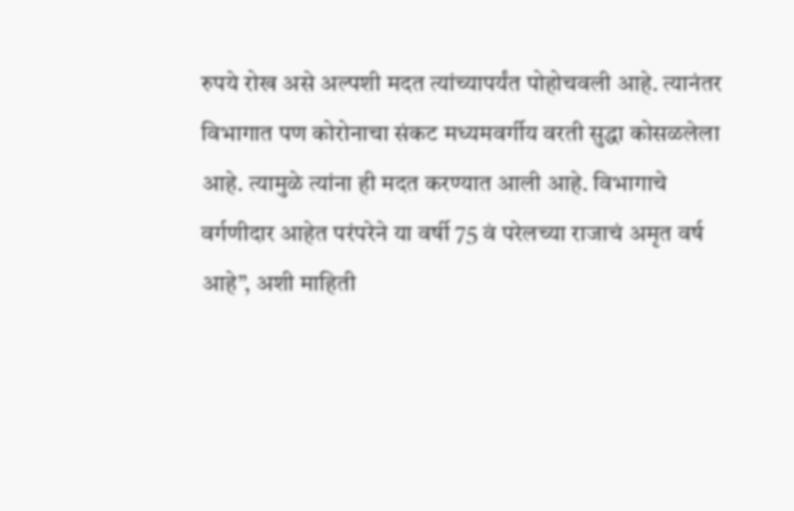रुपये रोख असे अल्पशी मदत त्यांच्यापर्यंत पोहोचवली आहे. त्यानंतर विभागात पण कोरोनाचा संकट मध्यमवर्गीय वरती सुद्धा कोसळलेला आहे. त्यामुळे त्यांना ही मदत करण्यात आली आहे. विभागाचे वर्गणीदार आहेत परंपरेने या वर्षी 75 वं परेलच्या राजाचं अमृत वर्ष आहे”, अशी माहिती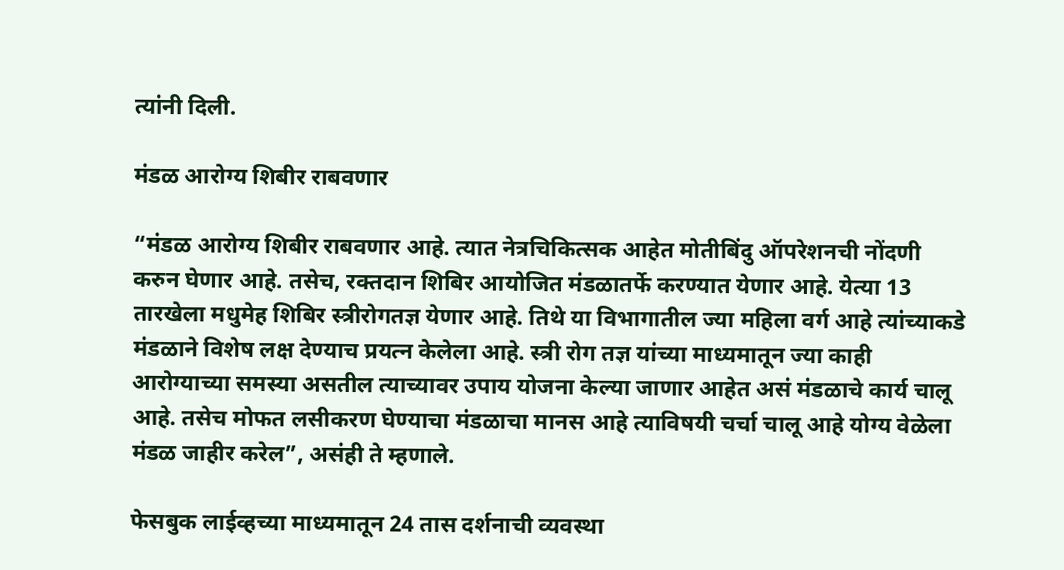त्यांनी दिली.

मंडळ आरोग्य शिबीर राबवणार

“मंडळ आरोग्य शिबीर राबवणार आहे. त्यात नेत्रचिकित्सक आहेत मोतीबिंदु ऑपरेशनची नोंदणी करुन घेणार आहे. तसेच, रक्तदान शिबिर आयोजित मंडळातर्फे करण्यात येणार आहे. येत्या 13 तारखेला मधुमेह शिबिर स्त्रीरोगतज्ञ येणार आहे. तिथे या विभागातील ज्या महिला वर्ग आहे त्यांच्याकडे मंडळाने विशेष लक्ष देण्याच प्रयत्न केलेला आहे. स्त्री रोग तज्ञ यांच्या माध्यमातून ज्या काही आरोग्याच्या समस्या असतील त्याच्यावर उपाय योजना केल्या जाणार आहेत असं मंडळाचे कार्य चालू आहे. तसेच मोफत लसीकरण घेण्याचा मंडळाचा मानस आहे त्याविषयी चर्चा चालू आहे योग्य वेळेला मंडळ जाहीर करेल”, असंही ते म्हणाले.

फेसबुक लाईव्हच्या माध्यमातून 24 तास दर्शनाची व्यवस्था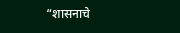“शासनाचे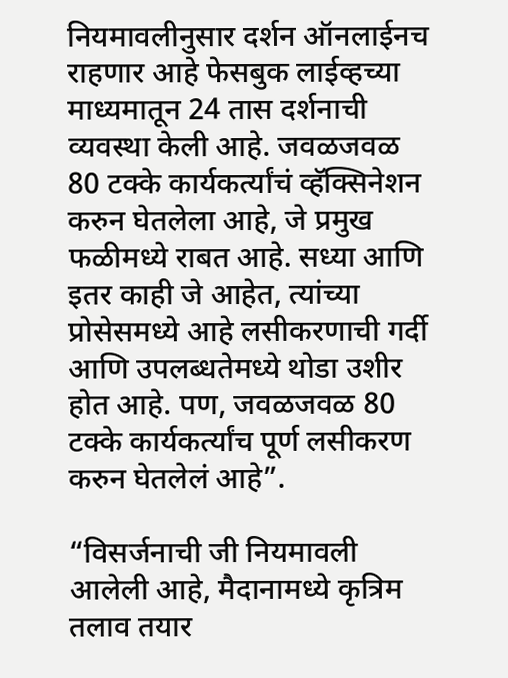नियमावलीनुसार दर्शन ऑनलाईनच राहणार आहे फेसबुक लाईव्हच्या माध्यमातून 24 तास दर्शनाची व्यवस्था केली आहे. जवळजवळ 80 टक्के कार्यकर्त्यांचं व्हॅक्सिनेशन करुन घेतलेला आहे, जे प्रमुख फळीमध्ये राबत आहे. सध्या आणि इतर काही जे आहेत, त्यांच्या प्रोसेसमध्ये आहे लसीकरणाची गर्दी आणि उपलब्धतेमध्ये थोडा उशीर होत आहे. पण, जवळजवळ 80 टक्के कार्यकर्त्यांच पूर्ण लसीकरण करुन घेतलेलं आहे”.

“विसर्जनाची जी नियमावली आलेली आहे, मैदानामध्ये कृत्रिम तलाव तयार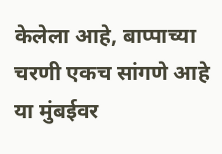केलेला आहे, बाप्पाच्या चरणी एकच सांगणे आहे या मुंबईवर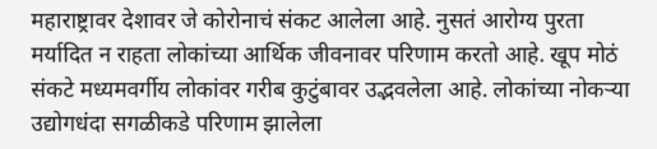महाराष्ट्रावर देशावर जे कोरोनाचं संकट आलेला आहे. नुसतं आरोग्य पुरता मर्यादित न राहता लोकांच्या आर्थिक जीवनावर परिणाम करतो आहे. खूप मोठं संकटे मध्यमवर्गीय लोकांवर गरीब कुटुंबावर उद्भवलेला आहे. लोकांच्या नोकऱ्या उद्योगधंदा सगळीकडे परिणाम झालेला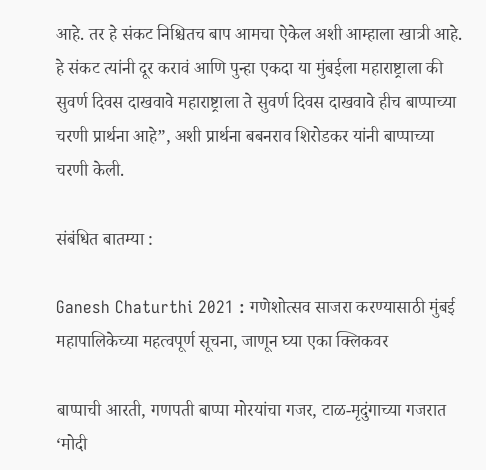आहे. तर हे संकट निश्चितच बाप आमचा ऐकेल अशी आम्हाला खात्री आहे. हे संकट त्यांनी दूर करावं आणि पुन्हा एकदा या मुंबईला महाराष्ट्राला की सुवर्ण दिवस दाखवावे महाराष्ट्राला ते सुवर्ण दिवस दाखवावे हीच बाप्पाच्या चरणी प्रार्थना आहे”, अशी प्रार्थना बबनराव शिरोडकर यांनी बाप्पाच्या चरणी केली.

संबंधित बातम्या :

Ganesh Chaturthi 2021 : गणेशोत्सव साजरा करण्यासाठी मुंबई महापालिकेच्या महत्वपूर्ण सूचना, जाणून घ्या एका क्लिकवर

बाप्पाची आरती, गणपती बाप्पा मोरयांचा गजर, टाळ-मृदुंगाच्या गजरात ‘मोदी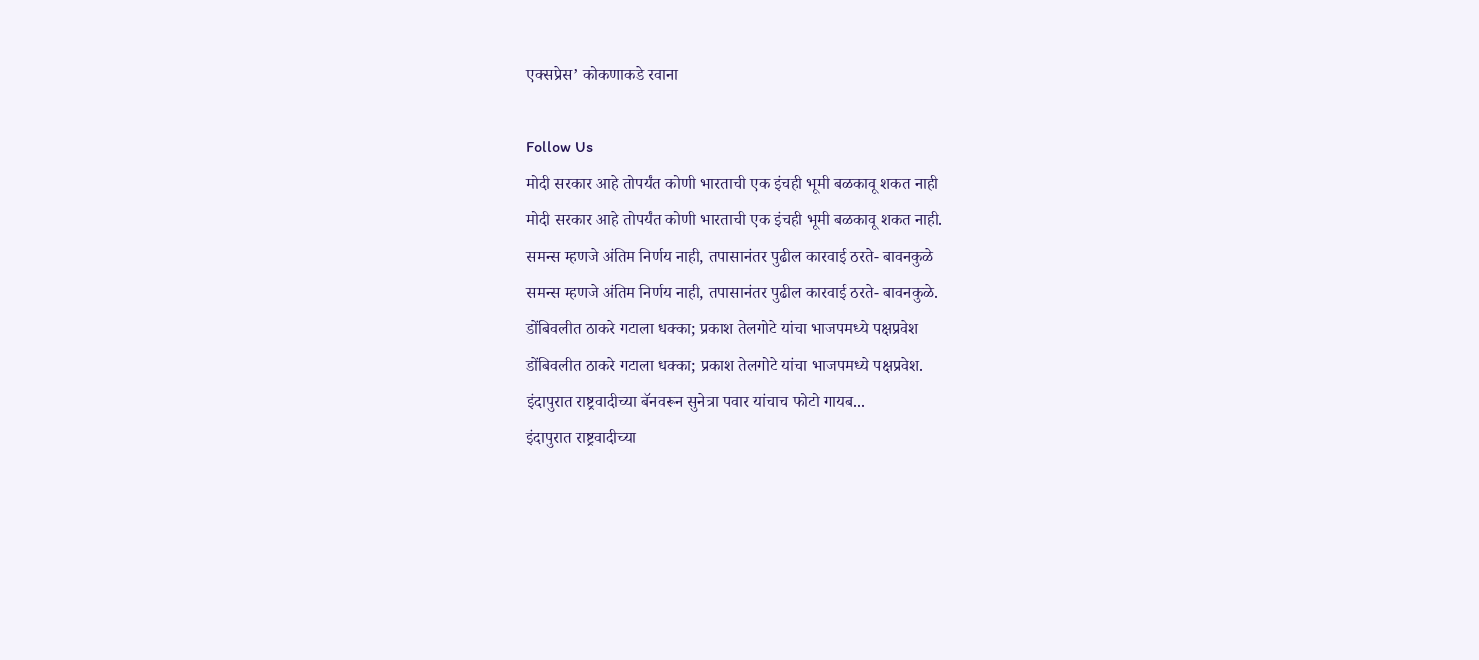एक्सप्रेस’ कोकणाकडे रवाना

Follow Us
मोदी सरकार आहे तोपर्यंत कोणी भारताची एक इंचही भूमी बळकावू शकत नाही
मोदी सरकार आहे तोपर्यंत कोणी भारताची एक इंचही भूमी बळकावू शकत नाही.
समन्स म्हणजे अंतिम निर्णय नाही, तपासानंतर पुढील कारवाई ठरते- बावनकुळे
समन्स म्हणजे अंतिम निर्णय नाही, तपासानंतर पुढील कारवाई ठरते- बावनकुळे.
डोंबिवलीत ठाकरे गटाला धक्का; प्रकाश तेलगोटे यांचा भाजपमध्ये पक्षप्रवेश
डोंबिवलीत ठाकरे गटाला धक्का; प्रकाश तेलगोटे यांचा भाजपमध्ये पक्षप्रवेश.
इंदापुरात राष्ट्रवादीच्या बॅनवरून सुनेत्रा पवार यांचाच फोटो गायब...
इंदापुरात राष्ट्रवादीच्या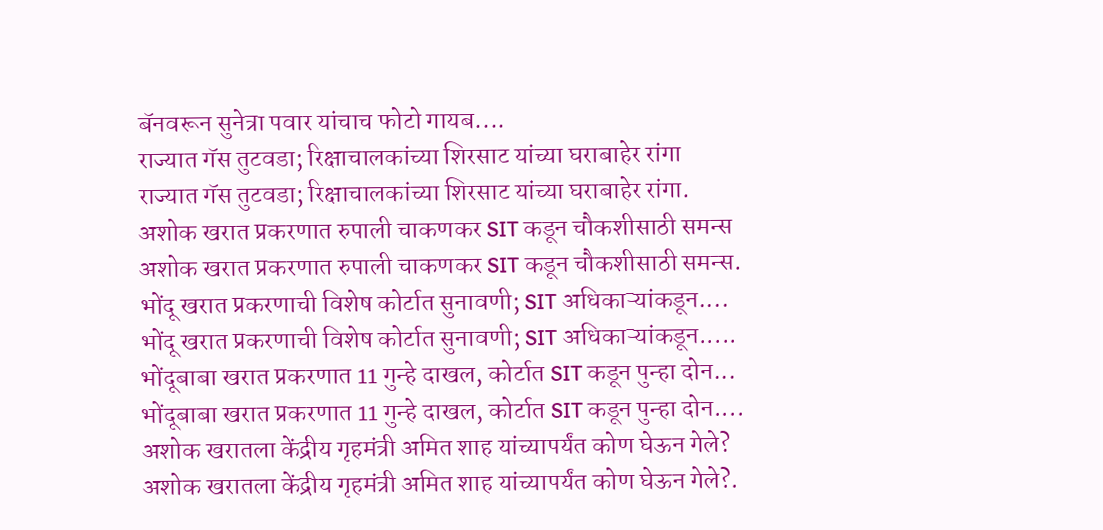बॅनवरून सुनेत्रा पवार यांचाच फोटो गायब....
राज्यात गॅस तुटवडा; रिक्षाचालकांच्या शिरसाट यांच्या घराबाहेर रांगा
राज्यात गॅस तुटवडा; रिक्षाचालकांच्या शिरसाट यांच्या घराबाहेर रांगा.
अशोक खरात प्रकरणात रुपाली चाकणकर SIT कडून चौकशीसाठी समन्स
अशोक खरात प्रकरणात रुपाली चाकणकर SIT कडून चौकशीसाठी समन्स.
भोंदू खरात प्रकरणाची विशेष कोर्टात सुनावणी; SIT अधिकाऱ्यांकडून....
भोंदू खरात प्रकरणाची विशेष कोर्टात सुनावणी; SIT अधिकाऱ्यांकडून.....
भोंदूबाबा खरात प्रकरणात 11 गुन्हे दाखल, कोर्टात SIT कडून पुन्हा दोन...
भोंदूबाबा खरात प्रकरणात 11 गुन्हे दाखल, कोर्टात SIT कडून पुन्हा दोन....
अशोक खरातला केंद्रीय गृहमंत्री अमित शाह यांच्यापर्यंत कोण घेऊन गेले?
अशोक खरातला केंद्रीय गृहमंत्री अमित शाह यांच्यापर्यंत कोण घेऊन गेले?.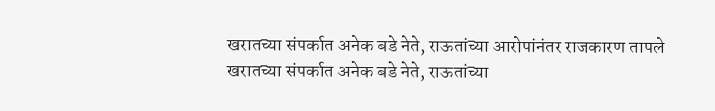खरातच्या संपर्कात अनेक बडे नेते, राऊतांच्या आरोपांनंतर राजकारण तापले
खरातच्या संपर्कात अनेक बडे नेते, राऊतांच्या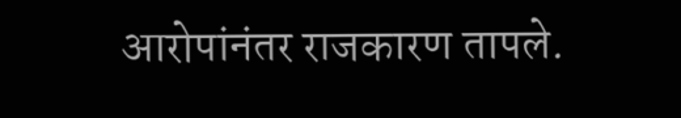आरोपांनंतर राजकारण तापले.